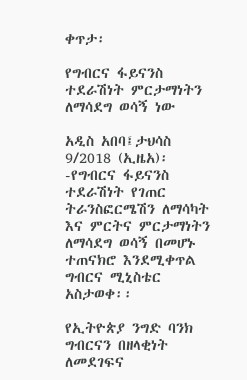ቀጥታ፡

የግብርና ፋይናንስ ተደራሽነት ምርታማነትን ለማሳደግ ወሳኝ ነው

አዲስ አበባ፤ታህሳስ 9/2018 (ኢዜአ)፡-የግብርና ፋይናንስ ተደራሽነት የገጠር ትራንስፎርሜሽን ለማሳካት እና ምርትና ምርታማነትን ለማሳደግ ወሳኝ በመሆኑ ተጠናክሮ እንደሚቀጥል ግብርና ሚኒስቴር አስታወቀ፡፡

የኢትዮጵያ ንግድ ባንክ ግብርናን በዘላቂነት ለመደገፍና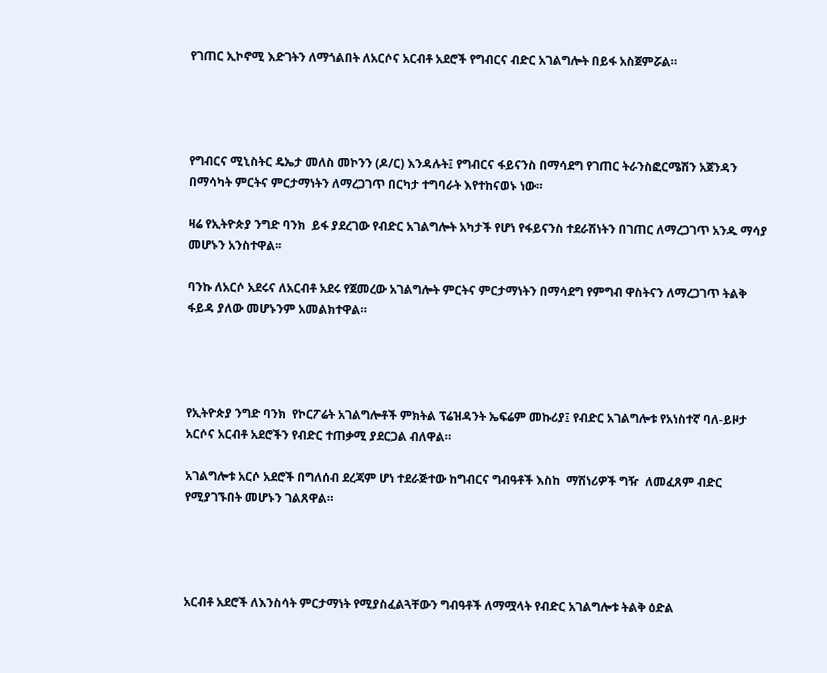የገጠር ኢኮኖሚ እድገትን ለማጎልበት ለአርሶና አርብቶ አደሮች የግብርና ብድር አገልግሎት በይፋ አስጀምሯል።




የግብርና ሚኒስትር ዴኤታ መለስ መኮንን (ዶ/ር) እንዳሉት፤ የግብርና ፋይናንስ በማሳደግ የገጠር ትራንስፎርሜሽን አጀንዳን በማሳካት ምርትና ምርታማነትን ለማረጋገጥ በርካታ ተግባራት እየተከናወኑ ነው።

ዛሬ የኢትዮጵያ ንግድ ባንክ  ይፋ ያደረገው የብድር አገልግሎት አካታች የሆነ የፋይናንስ ተደራሽነትን በገጠር ለማረጋገጥ አንዱ ማሳያ መሆኑን አንስተዋል፡፡

ባንኩ ለአርሶ አደሩና ለአርብቶ አደሩ የጀመረው አገልግሎት ምርትና ምርታማነትን በማሳደግ የምግብ ዋስትናን ለማረጋገጥ ትልቅ ፋይዳ ያለው መሆኑንም አመልክተዋል።




የኢትዮጵያ ንግድ ባንክ  የኮርፖሬት አገልግሎቶች ምክትል ፕሬዝዳንት ኤፍሬም መኩሪያ፤ የብድር አገልግሎቱ የአነስተኛ ባለ-ይዞታ አርሶና አርብቶ አደሮችን የብድር ተጠቃሚ ያደርጋል ብለዋል።

አገልግሎቱ አርሶ አደሮች በግለሰብ ደረጃም ሆነ ተደራጅተው ከግብርና ግብዓቶች እስከ  ማሽነሪዎች ግዥ  ለመፈጸም ብድር የሚያገኙበት መሆኑን ገልጸዋል።




አርብቶ አደሮች ለእንስሳት ምርታማነት የሚያስፈልጓቸውን ግብዓቶች ለማሟላት የብድር አገልግሎቱ ትልቅ ዕድል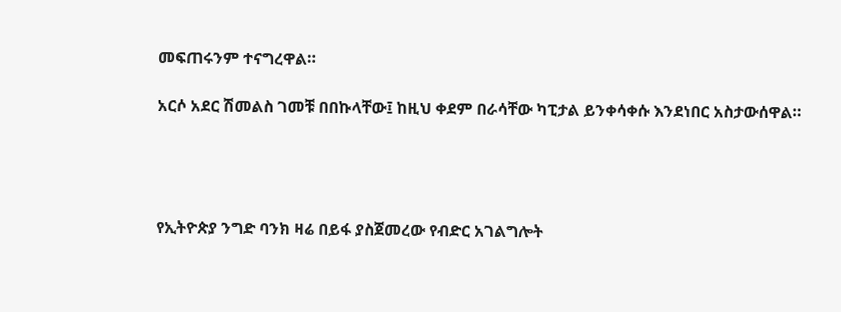መፍጠሩንም ተናግረዋል።

አርሶ አደር ሽመልስ ገመቹ በበኩላቸው፤ ከዚህ ቀደም በራሳቸው ካፒታል ይንቀሳቀሱ እንደነበር አስታውሰዋል።




የኢትዮጵያ ንግድ ባንክ ዛሬ በይፋ ያስጀመረው የብድር አገልግሎት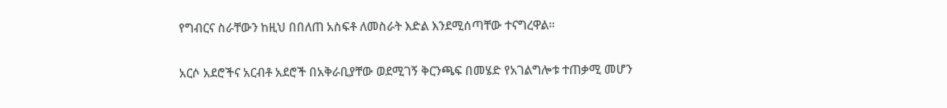የግብርና ስራቸውን ከዚህ በበለጠ አስፍቶ ለመስራት እድል እንደሚሰጣቸው ተናግረዋል፡፡

አርሶ አደሮችና አርብቶ አደሮች በአቅራቢያቸው ወደሚገኝ ቅርንጫፍ በመሄድ የአገልግሎቱ ተጠቃሚ መሆን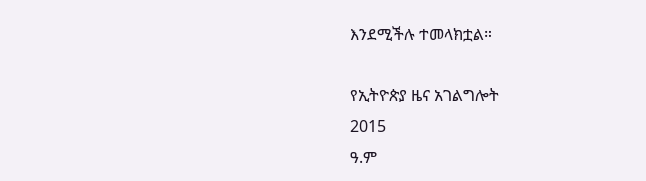እንደሚችሉ ተመላክቷል።

የኢትዮጵያ ዜና አገልግሎት
2015
ዓ.ም